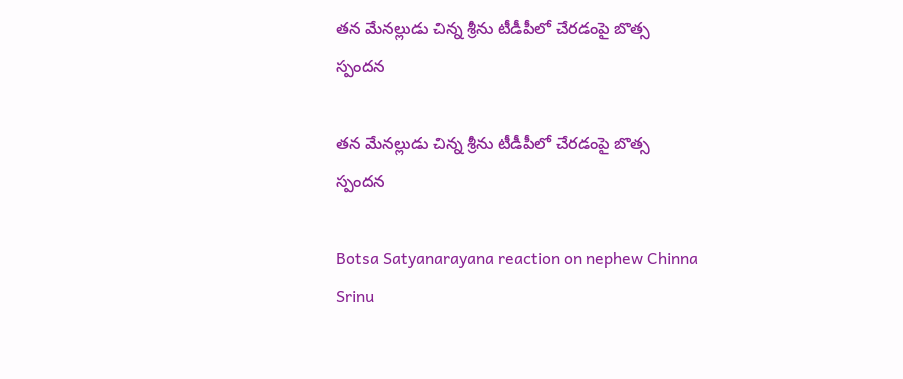తన మేనల్లుడు చిన్న శ్రీను టీడీపీలో చేరడంపై బొత్స స్పందన

తన మేనల్లుడు చిన్న శ్రీను టీడీపీలో చేరడంపై బొత్స స్పందన

Botsa Satyanarayana reaction on nephew Chinna Srinu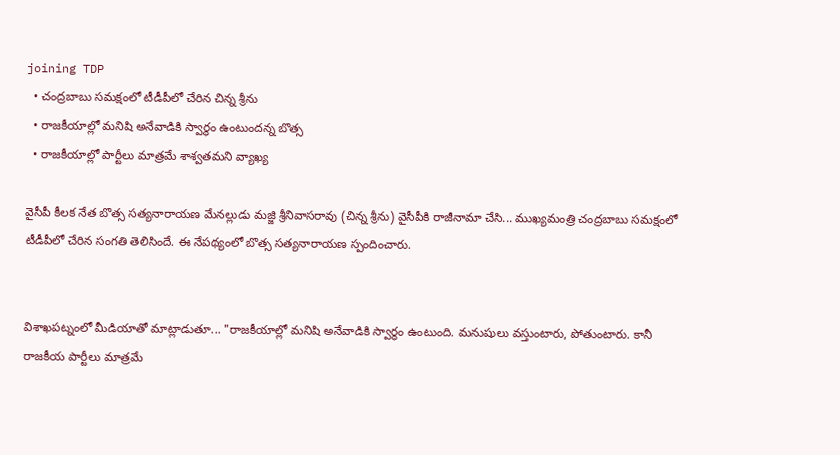joining TDP
  • చంద్రబాబు సమక్షంలో టీడీపీలో చేరిన చిన్న శ్రీను
  • రాజకీయాల్లో మనిషి అనేవాడికి స్వార్థం ఉంటుందన్న బొత్స
  • రాజకీయాల్లో పార్టీలు మాత్రమే శాశ్వతమని వ్యాఖ్య

వైసీపీ కీలక నేత బొత్స సత్యనారాయణ మేనల్లుడు మజ్జి శ్రీనివాసరావు (చిన్న శ్రీను) వైసీపీకి రాజీనామా చేసి... ముఖ్యమంత్రి చంద్రబాబు సమక్షంలో టీడీపీలో చేరిన సంగతి తెలిసిందే. ఈ నేపథ్యంలో బొత్స సత్యనారాయణ స్పందించారు.


విశాఖపట్నంలో మీడియాతో మాట్లాడుతూ... "రాజకీయాల్లో మనిషి అనేవాడికి స్వార్థం ఉంటుంది. మనుషులు వస్తుంటారు, పోతుంటారు. కానీ రాజకీయ పార్టీలు మాత్రమే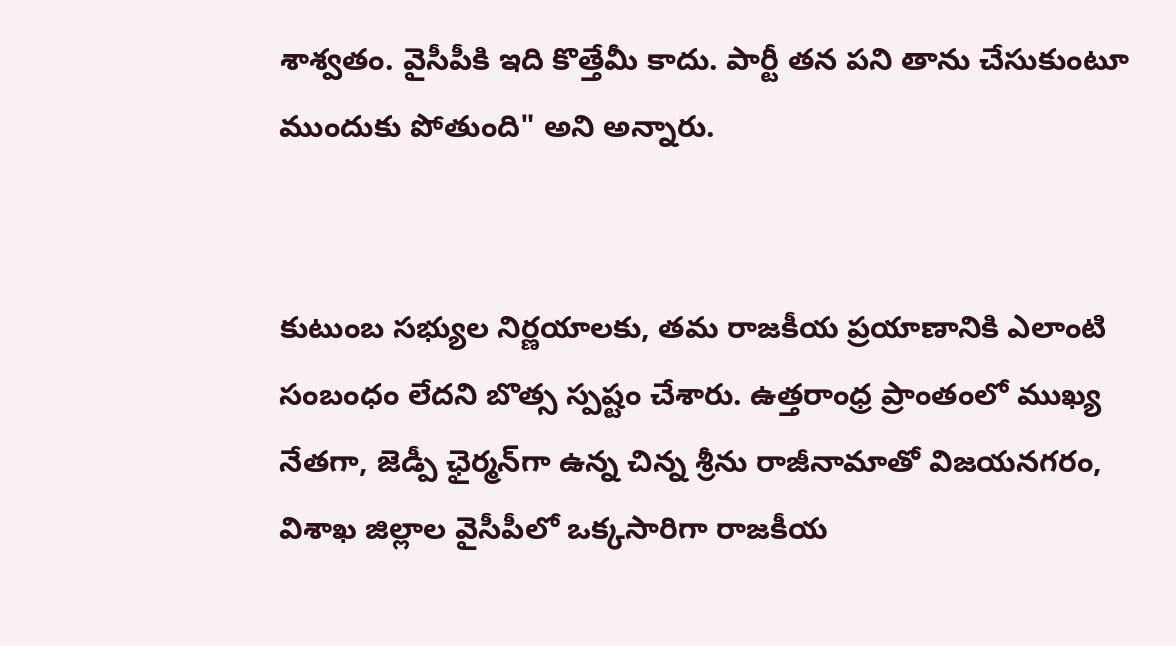శాశ్వతం. వైసీపీకి ఇది కొత్తేమీ కాదు. పార్టీ తన పని తాను చేసుకుంటూ ముందుకు పోతుంది" అని అన్నారు.


కుటుంబ సభ్యుల నిర్ణయాలకు, తమ రాజకీయ ప్రయాణానికి ఎలాంటి సంబంధం లేదని బొత్స స్పష్టం చేశారు. ఉత్తరాంధ్ర ప్రాంతంలో ముఖ్య నేతగా, జెడ్పీ ఛైర్మన్‌గా ఉన్న చిన్న శ్రీను రాజీనామాతో విజయనగరం, విశాఖ జిల్లాల వైసీపీలో ఒక్కసారిగా రాజకీయ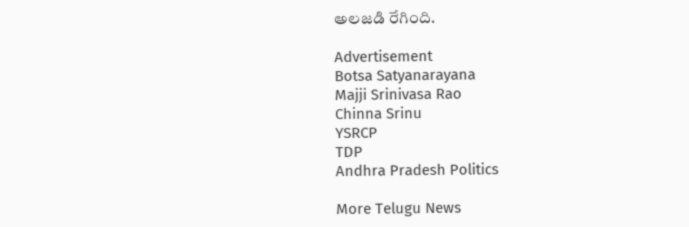అలజడి రేగింది.

Advertisement
Botsa Satyanarayana
Majji Srinivasa Rao
Chinna Srinu
YSRCP
TDP
Andhra Pradesh Politics

More Telugu News